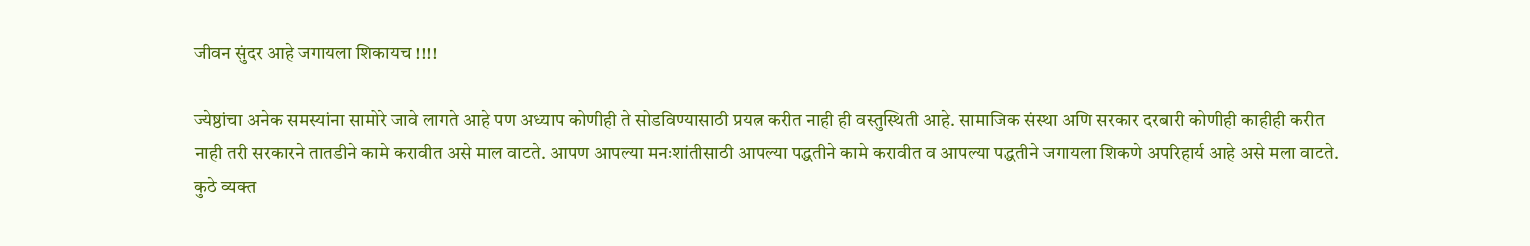जीवन सुंदर आहे जगायला शिकायच !!!!

ज्येष्ठांचा अनेक समस्यांना सामोरे जावे लागते आहे पण अध्याप कोणीही ते सोडविण्यासाठी प्रयत्न करीत नाही ही वस्तुस्थिती आहे. सामाजिक संस्था अणि सरकार दरबारी कोणीही काहीही करीत नाही तरी सरकारने तातडीने कामे करावीत असे माल वाटते. आपण आपल्या मनःशांतीसाठी आपल्या पद्धतीने कामे करावीत व आपल्या पद्धतीने जगायला शिकणे अपरिहार्य आहे असे मला वाटते.
कुठे व्यक्त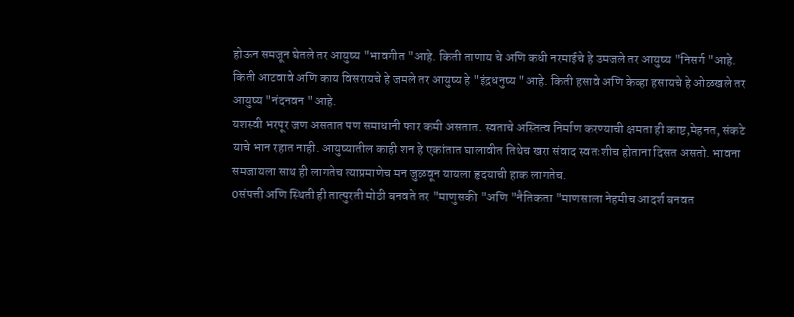होऊन समजून घेतले तर आयुष्य "भावगीत "आहे. किती ताणाय चे अणि कधी नरमाईचे हे उमजले तर आयुष्य "निसर्ग "आहे.
किती आटवावे अणि काय विसरायचे हे जमले तर आयुष्य हे "इंद्रधनुष्य "आहे. किती हसावे अणि केव्हा हसायचे हे ओळखले तर आयुष्य "नंदनवन "आहे.
यशस्वी भरपूर जण असतात पण समाधानी फार कमी असतात. स्वताचे अस्तित्व निर्माण करण्याची क्षमता ही काष्ट,मेहनत, संकटे याचे भान रहात नाही. आयुष्यातील काही शन हे एकांतात घालावीत तिथेच खरा संवाद स्वतःशीच होताना दिसत असतो. भावना समजायला साथ ही लागतेच त्याप्रमाणेच मन जुळवून यायला हृदयाची हाक लागतेच.
0संपत्ती अणि स्थिती ही तात्पुरती मोठी बनवते तर "माणुसकी "अणि "नैतिकता "माणसाला नेहमीच आदर्श बनवत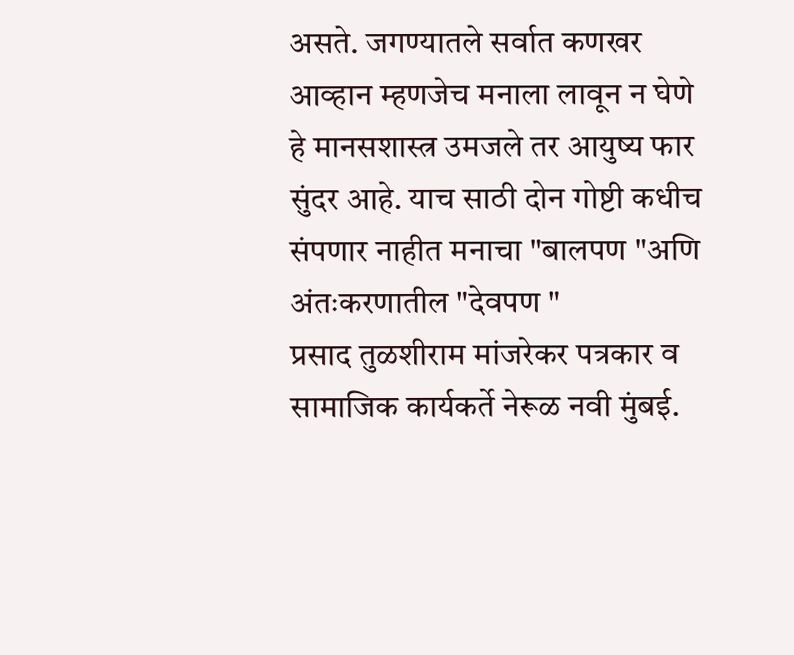असते. जगण्यातले सर्वात कणखर आव्हान म्हणजेच मनाला लावून न घेणे हे मानसशास्त्र उमजले तर आयुष्य फार सुंदर आहे. याच साठी दोन गोष्टी कधीच संपणार नाहीत मनाचा "बालपण "अणि अंतःकरणातील "देवपण "
प्रसाद तुळशीराम मांजरेकर पत्रकार व सामाजिक कार्यकर्ते नेरूळ नवी मुंबई.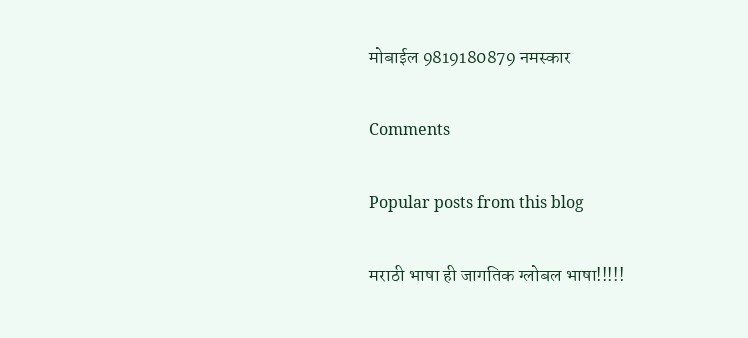मोबाईल 9819180879 नमस्कार

Comments

Popular posts from this blog

मराठी भाषा ही जागतिक ग्लोबल भाषा!!!!!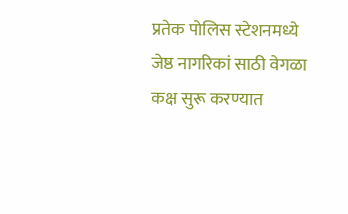प्रतेक पोलिस स्टेशनमध्ये जेष्ठ नागरिकां साठी वेगळा कक्ष सुरू करण्यात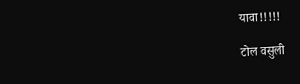यावा!!!!!

टोल वसुली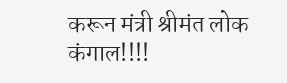करून मंत्री श्रीमंत लोक कंगाल!!!!